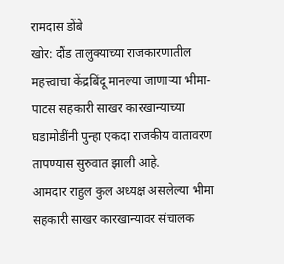रामदास डोंबे
खोर: दौंड तालुक्याच्या राजकारणातील महत्त्वाचा केंद्रबिंदू मानल्या जाणाऱ्या भीमा-पाटस सहकारी साखर कारखान्याच्या घडामोडींनी पुन्हा एकदा राजकीय वातावरण तापण्यास सुरुवात झाली आहे.
आमदार राहुल कुल अध्यक्ष असलेल्या भीमा सहकारी साखर कारखान्यावर संचालक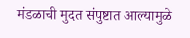मंडळाची मुदत संपुष्टात आल्यामुळे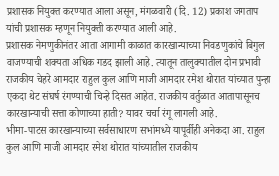प्रशासक नियुक्त करण्यात आला असून, मंगळवारी (दि. 12) प्रकाश जगताप यांची प्रशासक म्हणून नियुक्ती करण्यात आली आहे.
प्रशासक नेमणुकीनंतर आता आगामी काळात कारखान्याच्या निवडणुकांचे बिगुल वाजण्याची शक्यता अधिक गडद झाली आहे. त्यातून तालुक्यातील दोन प्रभावी राजकीय चेहरे आमदार राहुल कुल आणि माजी आमदार रमेश थोरात यांच्यात पुन्हा एकदा थेट संघर्ष रंगण्याची चिन्हे दिसत आहेत. राजकीय वर्तुळात आतापासूनच कारखान्याची सत्ता कोणाच्या हाती? यावर चर्चा रंगू लागली आहे.
भीमा-पाटस कारखान्याच्या सर्वसाधारण सभांमध्ये यापूर्वीही अनेकदा आ. राहुल कुल आणि माजी आमदार रमेश थोरात यांच्यातील राजकीय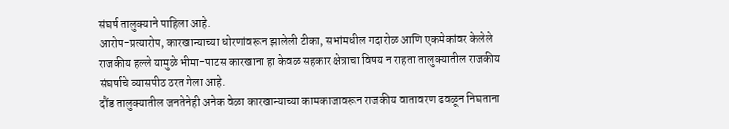संघर्ष तालुक्याने पाहिला आहे.
आरोप-प्रत्यारोप, कारखान्याच्या धोरणांवरून झालेली टीका, सभांमधील गदारोळ आणि एकमेकांवर केलेले राजकीय हल्ले यामुळे भीमा-पाटस कारखाना हा केवळ सहकार क्षेत्राचा विषय न राहता तालुक्यातील राजकीय संघर्षाचे व्यासपीठ ठरत गेला आहे.
दौंड तालुक्यातील जनतेनेही अनेक वेळा कारखान्याच्या कामकाजावरून राजकीय वातावरण ढवळून निघताना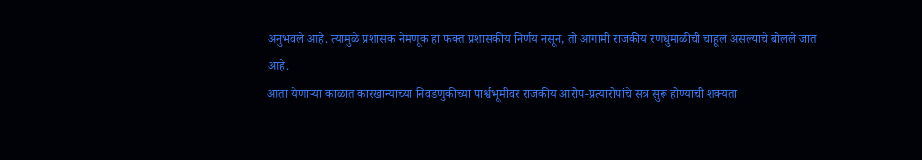अनुभवले आहे. त्यामुळे प्रशासक नेमणूक हा फक्त प्रशासकीय निर्णय नसून, तो आगामी राजकीय रणधुमाळीची चाहूल असल्याचे बोलले जात आहे.
आता येणाऱ्या काळात कारखान्याच्या निवडणुकीच्या पार्श्वभूमीवर राजकीय आरोप-प्रत्यारोपांचे सत्र सुरू होण्याची शक्यता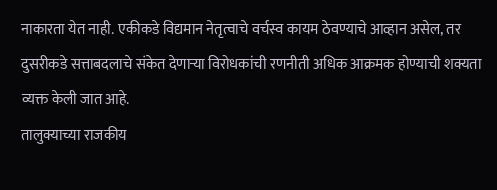नाकारता येत नाही. एकीकडे विद्यमान नेतृत्वाचे वर्चस्व कायम ठेवण्याचे आव्हान असेल, तर दुसरीकडे सत्ताबदलाचे संकेत देणाऱ्या विरोधकांची रणनीती अधिक आक्रमक होण्याची शक्यता व्यक्त केली जात आहे.
तालुक्याच्या राजकीय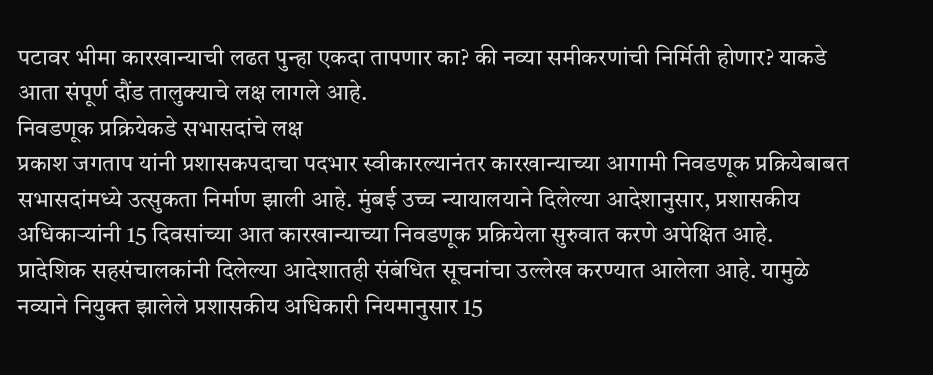पटावर भीमा कारखान्याची लढत पुन्हा एकदा तापणार का? की नव्या समीकरणांची निर्मिती होणार? याकडे आता संपूर्ण दौंड तालुक्याचे लक्ष लागले आहे.
निवडणूक प्रक्रियेकडे सभासदांचे लक्ष
प्रकाश जगताप यांनी प्रशासकपदाचा पदभार स्वीकारल्यानंतर कारखान्याच्या आगामी निवडणूक प्रक्रियेबाबत सभासदांमध्ये उत्सुकता निर्माण झाली आहे. मुंबई उच्च न्यायालयाने दिलेल्या आदेशानुसार, प्रशासकीय अधिकाऱ्यांनी 15 दिवसांच्या आत कारखान्याच्या निवडणूक प्रक्रियेला सुरुवात करणे अपेक्षित आहे.
प्रादेशिक सहसंचालकांनी दिलेल्या आदेशातही संबंधित सूचनांचा उल्लेख करण्यात आलेला आहे. यामुळे नव्याने नियुक्त झालेले प्रशासकीय अधिकारी नियमानुसार 15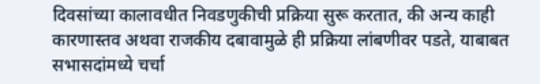दिवसांच्या कालावधीत निवडणुकीची प्रक्रिया सुरू करतात, की अन्य काही कारणास्तव अथवा राजकीय दबावामुळे ही प्रक्रिया लांबणीवर पडते, याबाबत सभासदांमध्ये चर्चा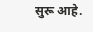सुरू आहे.